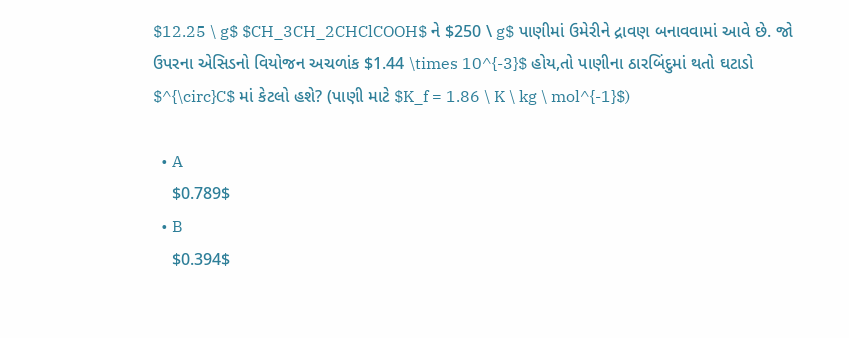$12.25 \ g$ $CH_3CH_2CHClCOOH$ ને $250 \ g$ પાણીમાં ઉમેરીને દ્રાવણ બનાવવામાં આવે છે. જો ઉપરના એસિડનો વિયોજન અચળાંક $1.44 \times 10^{-3}$ હોય,તો પાણીના ઠારબિંદુમાં થતો ઘટાડો $^{\circ}C$ માં કેટલો હશે? (પાણી માટે $K_f = 1.86 \ K \ kg \ mol^{-1}$)

  • A
    $0.789$
  • B
    $0.394$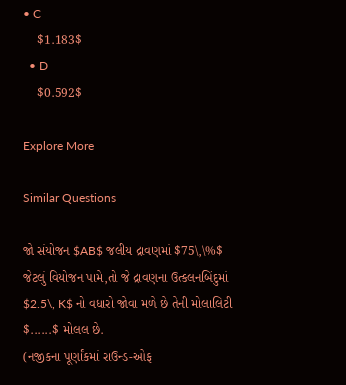• C
    $1.183$
  • D
    $0.592$

Explore More

Similar Questions

જો સંયોજન $AB$ જલીય દ્રાવણમાં $75\,\%$ જેટલું વિયોજન પામે,તો જે દ્રાવણના ઉત્કલનબિંદુમાં $2.5\, K$ નો વધારો જોવા મળે છે તેની મોલાલિટી $......$ મોલલ છે.
(નજીકના પૂર્ણાંકમાં રાઉન્ડ-ઓફ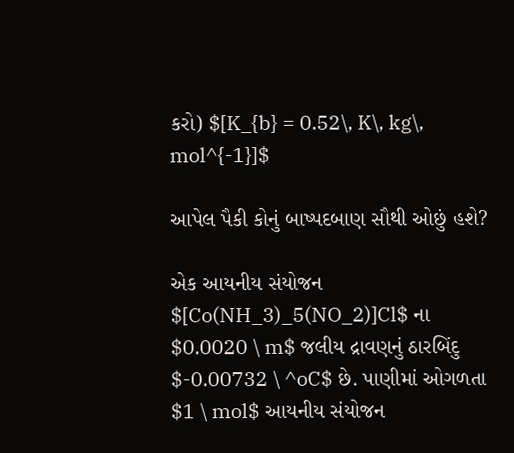કરો) $[K_{b} = 0.52\, K\, kg\, mol^{-1}]$

આપેલ પૈકી કોનું બાષ્પદબાણ સૌથી ઓછું હશે?

એક આયનીય સંયોજન $[Co(NH_3)_5(NO_2)]Cl$ ના $0.0020 \ m$ જલીય દ્રાવણનું ઠારબિંદુ $-0.00732 \ ^oC$ છે. પાણીમાં ઓગળતા $1 \ mol$ આયનીય સંયોજન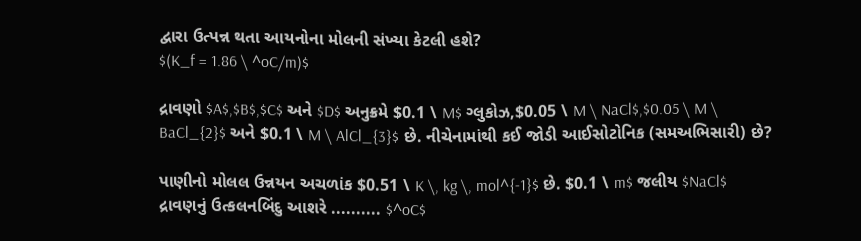દ્વારા ઉત્પન્ન થતા આયનોના મોલની સંખ્યા કેટલી હશે?
$(K_f = 1.86 \ ^oC/m)$

દ્રાવણો $A$,$B$,$C$ અને $D$ અનુક્રમે $0.1 \ M$ ગ્લુકોઝ,$0.05 \ M \ NaCl$,$0.05 \ M \ BaCl_{2}$ અને $0.1 \ M \ AlCl_{3}$ છે. નીચેનામાંથી કઈ જોડી આઈસોટોનિક (સમઅભિસારી) છે?

પાણીનો મોલલ ઉન્નયન અચળાંક $0.51 \ K \, kg \, mol^{-1}$ છે. $0.1 \ m$ જલીય $NaCl$ દ્રાવણનું ઉત્કલનબિંદુ આશરે .......... $^oC$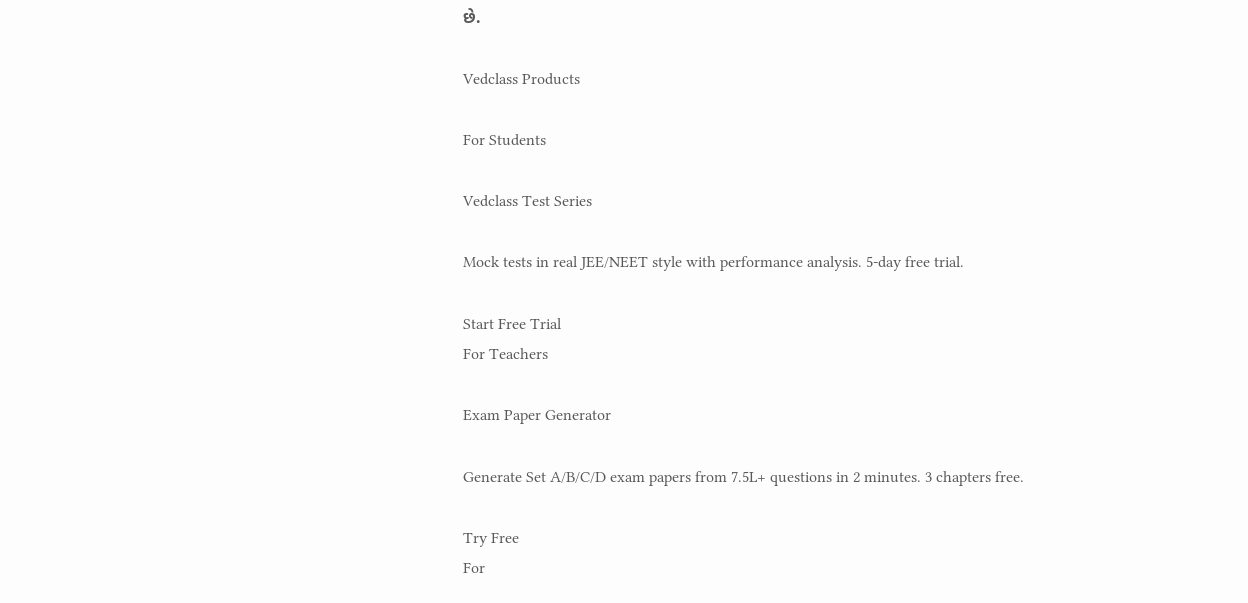છે.

Vedclass Products

For Students

Vedclass Test Series

Mock tests in real JEE/NEET style with performance analysis. 5-day free trial.

Start Free Trial
For Teachers

Exam Paper Generator

Generate Set A/B/C/D exam papers from 7.5L+ questions in 2 minutes. 3 chapters free.

Try Free
For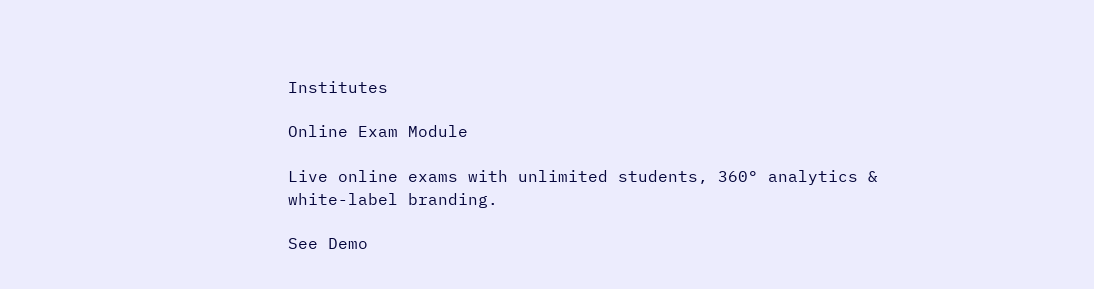Institutes

Online Exam Module

Live online exams with unlimited students, 360° analytics & white-label branding.

See Demo